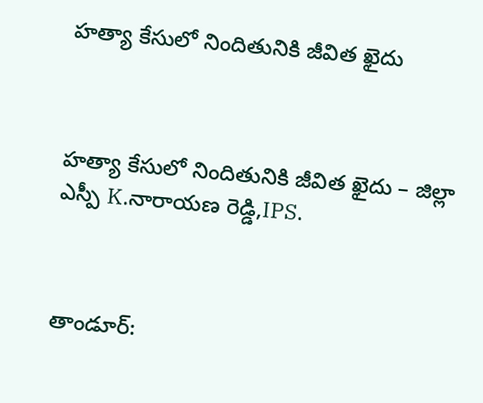హత్యా కేసులో నిందితునికి జీవిత ఖైదు



హత్యా కేసులో నిందితునికి జీవిత ఖైదు – జిల్లా ఎస్పీ K.నారాయణ రెడ్డి,IPS.



తాండూర్: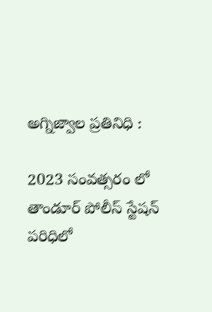అగ్నిజ్వాల ప్రతినిధి :

2023 సంవత్సరం లో తాండూర్ పోలీస్ స్టేషన్ పరిధిలో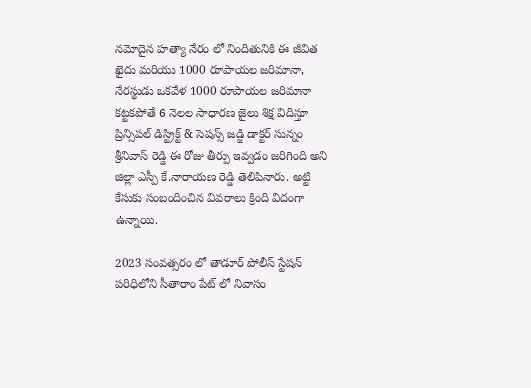నమోదైన హత్యా నేరం లో నిందితునికి ఈ జీవిత ఖైదు మరియు 1000 రూపాయల జరిమానా, నేరస్థుడు ఒకవేళ 1000 రూపాయల జరిమానా కట్టకపోతే 6 నెలల సాధారణ జైలు శిక్ష విదిస్తూ ప్రిన్సిపల్ డిస్ట్రిక్ట్ & సెషన్స్ జడ్జి డాక్టర్ సున్నం శ్రీనివాస్ రెడ్డి ఈ రోజు తీర్పు ఇవ్వడం జరిగింది అని జిల్లా ఎస్పీ కే.నారాయణ రెడ్డి తెలిపినారు. అట్టి కేసుకు సంబందించిన వివరాలు క్రింది విదంగా ఉన్నాయి.

2023 సంవత్సరం లో తాడూర్ పోలీస్ స్టేషన్ పరిధిలోని సీతారాం పేట్ లో నివాసం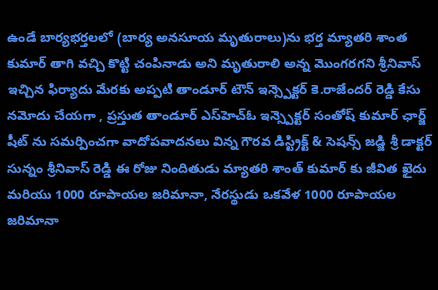ఉండే బార్యభర్తలలో (బార్య అనసూయ మృతురాలు)ను భర్త మ్యాతరి శాంత కుమార్ తాగి వచ్చి కొట్టి చంపినాడు అని మృతురాలి అన్న మొంగరగని శ్రీనివాస్ ఇచ్చిన ఫిర్యాదు మేరకు అప్పటి తాండూర్ టౌన్ ఇన్స్పెక్టర్ కె.రాజేందర్ రెడ్డి కేసు నమోదు చేయగా , ప్రస్తుత తాండూర్ ఎస్‌హెచ్‌ఓ ఇన్స్పెక్టర్ సంతోష్ కుమార్ ఛార్జ్ షీట్ ను సమర్పించగా వాదోపవాదనలు విన్న గౌరవ డిస్ట్రిక్ట్ & సెషన్స్ జడ్జి శ్రీ డాక్టర్ సున్నం శ్రీనివాస్ రెడ్డి ఈ రోజు నిందితుడు మ్యాతరి శాంత్ కుమార్ కు జీవిత ఖైదు మరియు 1000 రూపాయల జరిమానా, నేరస్థుడు ఒకవేళ 1000 రూపాయల జరిమానా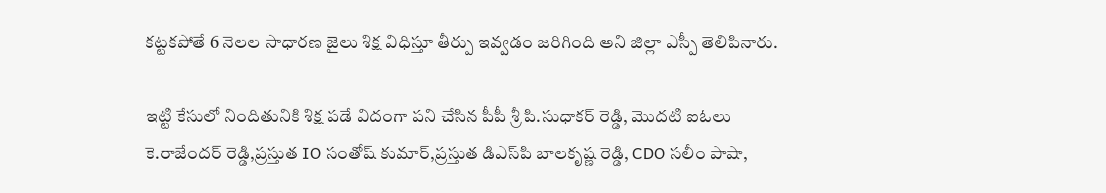కట్టకపోతే 6 నెలల సాధారణ జైలు శిక్ష విధిస్తూ తీర్పు ఇవ్వడం జరిగింది అని జిల్లా ఎస్పీ తెలిపినారు.

ఇట్టి కేసులో నిందితునికి శిక్ష పడే విదంగా పని చేసిన పీపీ శ్రీ పి.సుధాకర్ రెడ్డి, మొదటి ఐఓలు కె.రాజేందర్ రెడ్డి,ప్రస్తుత IO సంతోష్ కుమార్,ప్రస్తుత డి‌ఎస్‌పి బాలకృష్ణ రెడ్డి, CDO సలీం పాషా,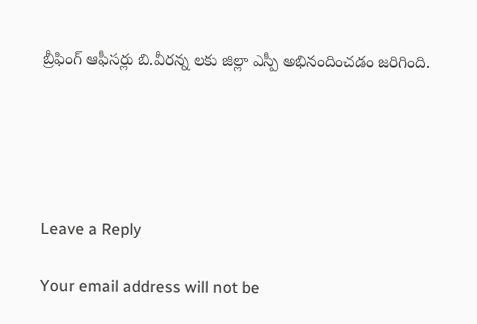బ్రీఫింగ్ ఆఫీసర్లు బి.వీరన్న లకు జిల్లా ఎస్పీ అభినందించడం జరిగింది.





Leave a Reply

Your email address will not be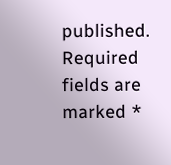published. Required fields are marked *